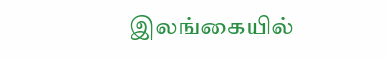இலங்கையில்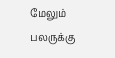மேலும் பலருக்கு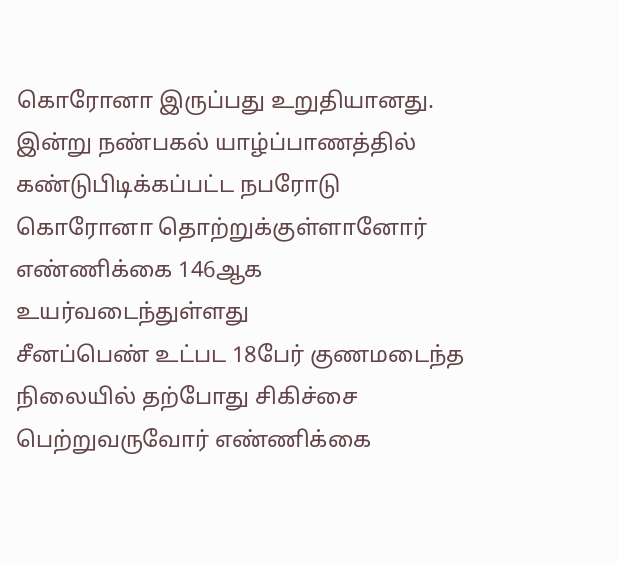கொரோனா இருப்பது உறுதியானது.
இன்று நண்பகல் யாழ்ப்பாணத்தில் கண்டுபிடிக்கப்பட்ட நபரோடு கொரோனா தொற்றுக்குள்ளானோர் எண்ணிக்கை 146ஆக உயர்வடைந்துள்ளது
சீனப்பெண் உட்பட 18பேர் குணமடைந்த நிலையில் தற்போது சிகிச்சை பெற்றுவருவோர் எண்ணிக்கை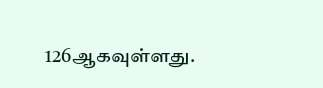126ஆகவுள்ளது.